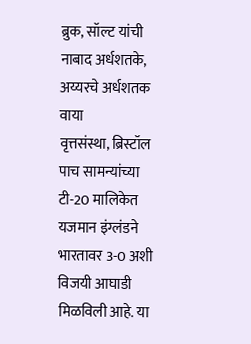ब्रुक, सॉल्ट यांची नाबाद अर्धशतके, अय्यरचे अर्धशतक वाया
वृत्तसंस्था, ब्रिस्टॉल
पाच सामन्यांच्या टी-20 मालिकेत यजमान इंग्लंडने भारतावर 3-0 अशी विजयी आघाडी मिळविली आहे. या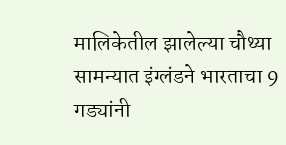मालिकेतील झालेल्या चौथ्या सामन्यात इंग्लंडने भारताचा 9 गड्यांनी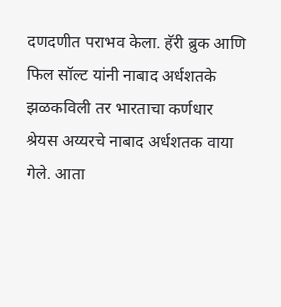दणदणीत पराभव केला. हॅरी ब्रुक आणि फिल सॉल्ट यांनी नाबाद अर्धशतके झळकविली तर भारताचा कर्णधार श्रेयस अय्यरचे नाबाद अर्धशतक वाया गेले. आता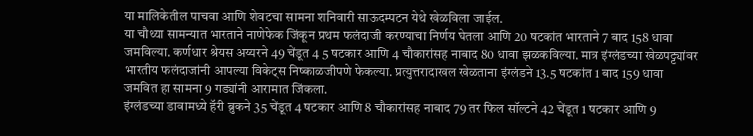या मालिकेतील पाचवा आणि शेवटचा सामना शनिवारी साऊदम्पटन येथे खेळविला जाईल.
या चौथ्या सामन्यात भारताने नाणेफेक जिंकून प्रथम फलंदाजी करण्याचा निर्णय घेतला आणि 20 षटकांत भारताने 7 बाद 158 धावा जमविल्या. कर्णधार श्रेयस अय्यरने 49 चेंडूत 4 5 षटकार आणि 4 चौकारांसह नाबाद 80 धावा झळकविल्या. मात्र इंग्लंडच्या खेळपट्ट्यांवर भारतीय फलंदाजांनी आपल्या विकेट्स निष्काळजीपणे फेकल्या. प्रत्युत्तरादाखल खेळताना इंग्लंडने 13.5 षटकांत 1 बाद 159 धावा जमवित हा सामना 9 गड्यांनी आरामात जिंकला.
इंग्लंडच्या डावामध्ये हॅरी ब्रुकने 35 चेंडूत 4 षटकार आणि 8 चौकारांसह नाबाद 79 तर फिल सॉल्टने 42 चेंडूत 1 षटकार आणि 9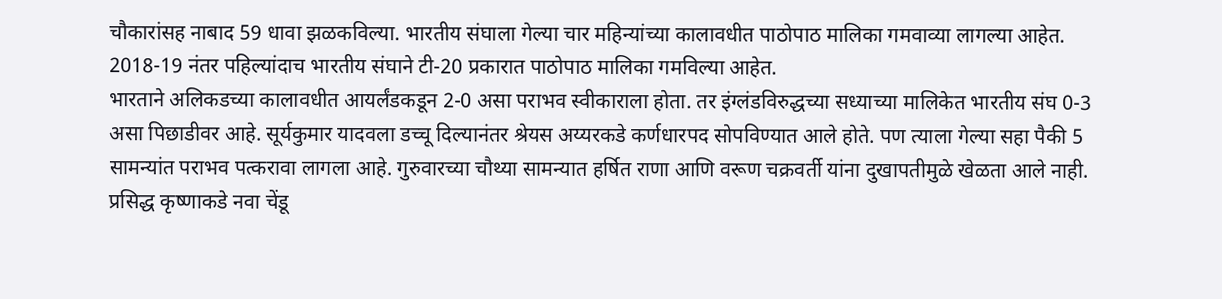चौकारांसह नाबाद 59 धावा झळकविल्या. भारतीय संघाला गेल्या चार महिन्यांच्या कालावधीत पाठोपाठ मालिका गमवाव्या लागल्या आहेत. 2018-19 नंतर पहिल्यांदाच भारतीय संघाने टी-20 प्रकारात पाठोपाठ मालिका गमविल्या आहेत.
भारताने अलिकडच्या कालावधीत आयर्लंडकडून 2-0 असा पराभव स्वीकाराला होता. तर इंग्लंडविरुद्धच्या सध्याच्या मालिकेत भारतीय संघ 0-3 असा पिछाडीवर आहे. सूर्यकुमार यादवला डच्चू दिल्यानंतर श्रेयस अय्यरकडे कर्णधारपद सोपविण्यात आले होते. पण त्याला गेल्या सहा पैकी 5 सामन्यांत पराभव पत्करावा लागला आहे. गुरुवारच्या चौथ्या सामन्यात हर्षित राणा आणि वरूण चक्रवर्ती यांना दुखापतीमुळे खेळता आले नाही. प्रसिद्ध कृष्णाकडे नवा चेंडू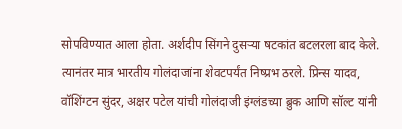सोपविण्यात आला होता. अर्शदीप सिंगने दुसऱ्या षटकांत बटलरला बाद केले. त्यानंतर मात्र भारतीय गोलंदाजांना शेवटपर्यंत निष्प्रभ ठरले. प्रिन्स यादव, वॉशिंग्टन सुंदर, अक्षर पटेल यांची गोलंदाजी इंग्लंडच्या ब्रुक आणि सॉल्ट यांनी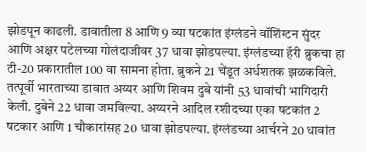झोडपून काढली. डावातीला 8 आणि 9 व्या षटकांत इंग्लंडने वॉशिंग्टन सुंदर आणि अक्षर पटेलच्या गोलंदाजीवर 37 धावा झोडपल्या. इंग्लंडच्या हॅरी ब्रुकचा हा टी-20 प्रकारातील 100 वा सामना होता. ब्रुकने 21 चेंडूत अर्धशतक झळकविले.
तत्पूर्वी भारताच्या डावात अय्यर आणि शिवम दुबे यांनी 53 धावांची भागिदारी केली. दुबेने 22 धावा जमविल्या. अय्यरने आदिल रशीदच्या एका षटकांत 2 षटकार आणि 1 चौकारांसह 20 धावा झोडपल्या. इंग्लंडच्या आर्चरने 20 धावांत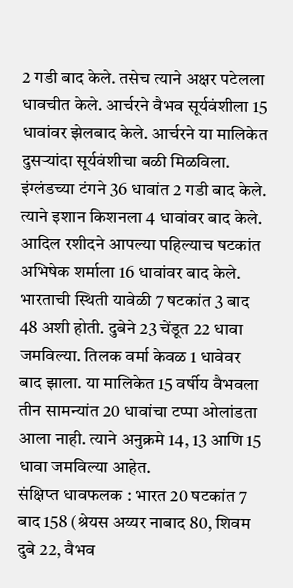2 गडी बाद केले. तसेच त्याने अक्षर पटेलला धावचीत केले. आर्चरने वैभव सूर्यवंशीला 15 धावांवर झेलबाद केले. आर्चरने या मालिकेत दुसऱ्यांदा सूर्यवंशीचा बळी मिळविला. इंग्लंडच्या टंगने 36 धावांत 2 गडी बाद केले. त्याने इशान किशनला 4 धावांवर बाद केले. आदिल रशीदने आपल्या पहिल्याच षटकांत अभिषेक शर्माला 16 धावांवर बाद केले. भारताची स्थिती यावेळी 7 षटकांत 3 बाद 48 अशी होती. दुबेने 23 चेंडूत 22 धावा जमविल्या. तिलक वर्मा केवळ 1 धावेवर बाद झाला. या मालिकेत 15 वर्षीय वैभवला तीन सामन्यांत 20 धावांचा टप्पा ओलांडता आला नाही. त्याने अनुक्रमे 14, 13 आणि 15 धावा जमविल्या आहेत.
संक्षिप्त धावफलक : भारत 20 षटकांत 7 बाद 158 (श्रेयस अय्यर नाबाद 80, शिवम दुबे 22, वैभव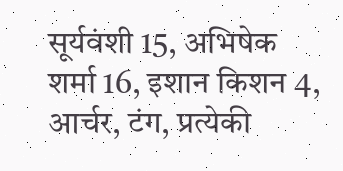सूर्यवंशी 15, अभिषेक शर्मा 16, इशान किशन 4, आर्चर, टंग, प्रत्येकी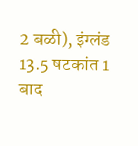2 बळी), इंग्लंड 13.5 षटकांत 1 बाद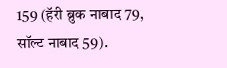159 (हॅरी ब्रुक नाबाद 79, सॉल्ट नाबाद 59).